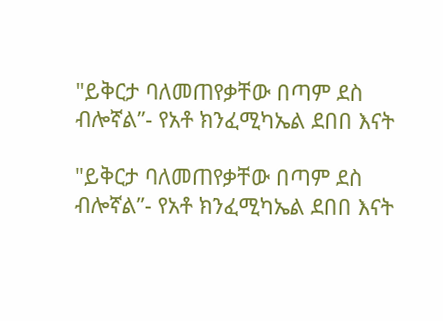"ይቅርታ ባለመጠየቃቸው በጣም ደስ ብሎኛል”- የአቶ ክንፈሚካኤል ደበበ እናት

"ይቅርታ ባለመጠየቃቸው በጣም ደስ ብሎኛል”- የአቶ ክንፈሚካኤል ደበበ እናት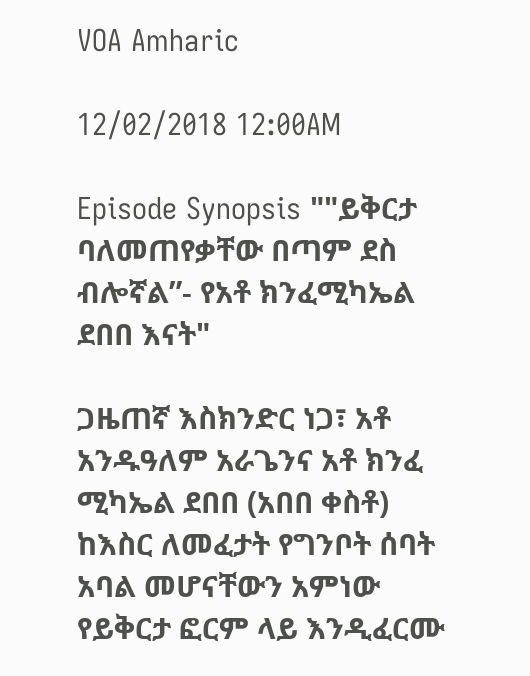VOA Amharic

12/02/2018 12:00AM

Episode Synopsis ""ይቅርታ ባለመጠየቃቸው በጣም ደስ ብሎኛል”- የአቶ ክንፈሚካኤል ደበበ እናት"

ጋዜጠኛ እስክንድር ነጋ፣ አቶ አንዱዓለም አራጌንና አቶ ክንፈ ሚካኤል ደበበ (አበበ ቀስቶ) ከእስር ለመፈታት የግንቦት ሰባት አባል መሆናቸውን አምነው የይቅርታ ፎርም ላይ እንዲፈርሙ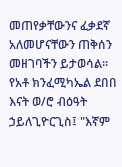መጠየቃቸውንና ፈቃደኛ አለመሆናቸውን ጠቅሰን መዘገባችን ይታወሳል። የአቶ ክንፈሚካኤል ደበበ እናት ወ/ሮ ብዕዓት ኃይለጊዮርጊስ፤ "እኛም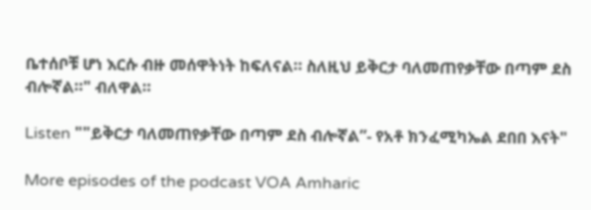ቤተሰቦቹ ሆነ እርሱ ብዙ መሰዋትነት ከፍለናል። ስለዚህ ይቅርታ ባለመጠየቃቸው በጣም ደስ ብሎኛል።" ብለዋል።

Listen ""ይቅርታ ባለመጠየቃቸው በጣም ደስ ብሎኛል”- የአቶ ክንፈሚካኤል ደበበ እናት"

More episodes of the podcast VOA Amharic